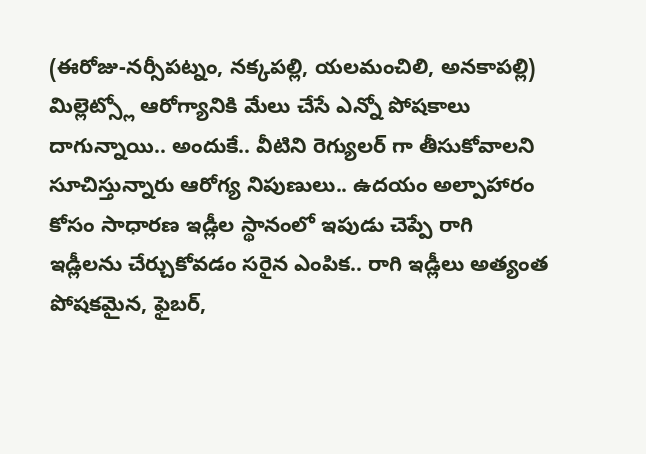(ఈరోజు-నర్సీపట్నం, నక్కపల్లి, యలమంచిలి, అనకాపల్లి)
మిల్లెట్స్లో ఆరోగ్యానికి మేలు చేసే ఎన్నో పోషకాలు దాగున్నాయి.. అందుకే.. వీటిని రెగ్యులర్ గా తీసుకోవాలని సూచిస్తున్నారు ఆరోగ్య నిపుణులు.. ఉదయం అల్పాహారం కోసం సాధారణ ఇడ్లీల స్థానంలో ఇపుడు చెప్పే రాగి ఇడ్లీలను చేర్చుకోవడం సరైన ఎంపిక.. రాగి ఇడ్లీలు అత్యంత పోషకమైన, ఫైబర్,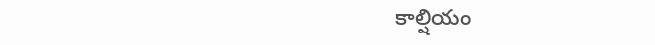కాల్షియం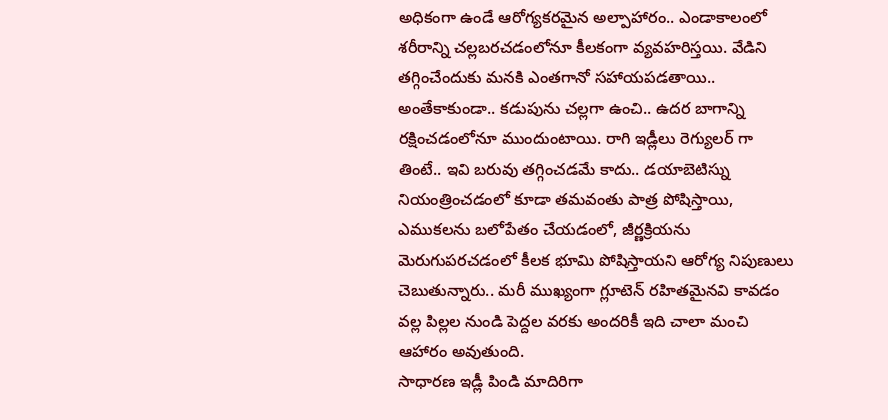అధికంగా ఉండే ఆరోగ్యకరమైన అల్పాహారం.. ఎండాకాలంలో శరీరాన్ని చల్లబరచడంలోనూ కీలకంగా వ్యవహరిస్తయి. వేడిని తగ్గించేందుకు మనకి ఎంతగానో సహాయపడతాయి.. అంతేకాకుండా.. కడుపును చల్లగా ఉంచి.. ఉదర బాగాన్ని రక్షించడంలోనూ ముందుంటాయి. రాగి ఇడ్లీలు రెగ్యులర్ గా తింటే.. ఇవి బరువు తగ్గించడమే కాదు.. డయాబెటిస్ను నియంత్రించడంలో కూడా తమవంతు పాత్ర పోషిస్తాయి, ఎముకలను బలోపేతం చేయడంలో, జీర్ణక్రియను మెరుగుపరచడంలో కీలక భూమి పోషిస్తాయని ఆరోగ్య నిపుణులు చెబుతున్నారు.. మరీ ముఖ్యంగా గ్లూటెన్ రహితమైనవి కావడం వల్ల పిల్లల నుండి పెద్దల వరకు అందరికీ ఇది చాలా మంచి ఆహారం అవుతుంది.
సాధారణ ఇడ్లీ పిండి మాదిరిగా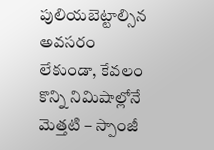పులియబెట్టాల్సిన అవసరం లేకుండా, కేవలం కొన్ని నిమిషాల్లోనే మెత్తటి – స్పాంజీ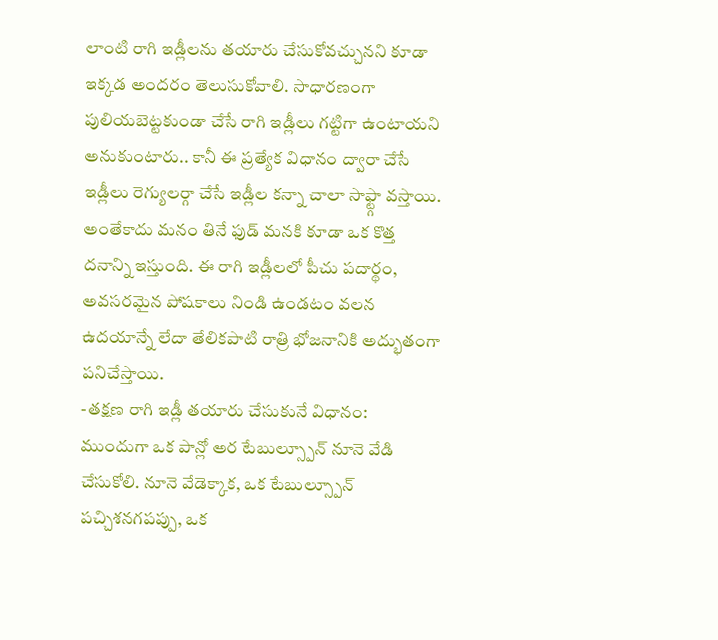లాంటి రాగి ఇడ్లీలను తయారు చేసుకోవచ్చునని కూడా ఇక్కడ అందరం తెలుసుకోవాలి. సాధారణంగా పులియబెట్టకుండా చేసే రాగి ఇడ్లీలు గట్టిగా ఉంటాయని అనుకుంటారు.. కానీ ఈ ప్రత్యేక విధానం ద్వారా చేసే ఇడ్లీలు రెగ్యులర్గా చేసే ఇడ్లీల కన్నా చాలా సాఫ్ట్గా వస్తాయి. అంతేకాదు మనం తినే ఫుడ్ మనకి కూడా ఒక కొత్త దనాన్ని ఇస్తుంది. ఈ రాగి ఇడ్లీలలో పీచు పదార్థం, అవసరమైన పోషకాలు నిండి ఉండటం వలన ఉదయాన్నే లేదా తేలికపాటి రాత్రి భోజనానికి అద్భుతంగా పనిచేస్తాయి.
-తక్షణ రాగి ఇడ్లీ తయారు చేసుకునే విధానం:
ముందుగా ఒక పాన్లో అర టేబుల్స్పూన్ నూనె వేడి చేసుకోలి. నూనె వేడెక్కాక, ఒక టేబుల్స్పూన్ పచ్చిశనగపప్పు, ఒక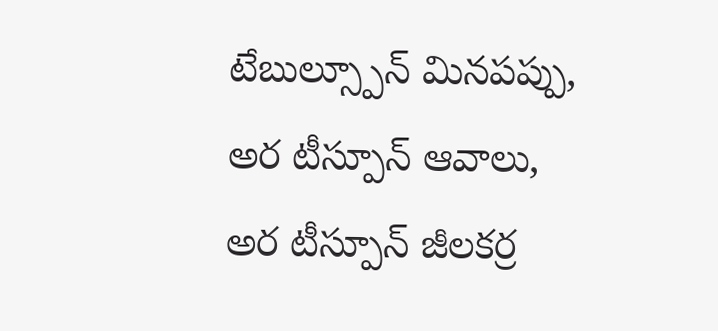టేబుల్స్పూన్ మినపప్పు, అర టీస్పూన్ ఆవాలు, అర టీస్పూన్ జీలకర్ర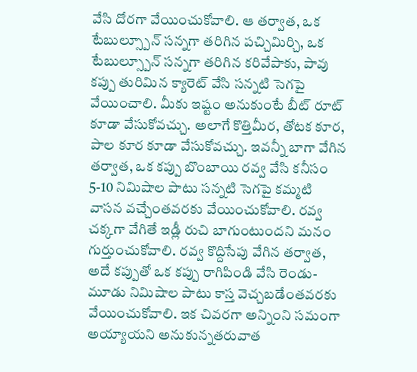వేసి దోరగా వేయించుకోవాలి. ఆ తర్వాత, ఒక టేబుల్స్పూన్ సన్నగా తరిగిన పచ్చిమిర్చి, ఒక టేబుల్స్పూన్ సన్నగా తరిగిన కరివేపాకు, పావు కప్పు తురిమిన క్యారెట్ వేసి సన్నటి సెగపై వేయించాలి. మీకు ఇష్టం అనుకుంటే బీట్ రూట్ కూడా వేసుకోవచ్చు. అలాగే కొత్తిమీర, తోటక కూర, పాల కూర కూడా వేసుకోవచ్చు. ఇవన్నీ బాగా వేగిన తర్వాత, ఒక కప్పు బొంబాయి రవ్వ వేసి కనీసం 5-10 నిమిషాల పాటు సన్నటి సెగపై కమ్మటి వాసన వచ్చేంతవరకు వేయించుకోవాలి. రవ్వ చక్కగా వేగితే ఇడ్లీ రుచి బాగుంటుందని మనం గుర్తుంచుకోవాలి. రవ్వ కొద్దిసేపు వేగిన తర్వాత, అదే కప్పుతో ఒక కప్పు రాగిపిండి వేసి రెండు-మూడు నిమిషాల పాటు కాస్త వెచ్చబడేంతవరకు వేయించుకోవాలి. ఇక చివరగా అన్నింని సమంగా అయ్యాయని అనుకున్నతరువాత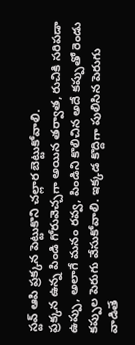స్టవ్ ఆపి ప్రక్కన పెట్టుకొని చల్లార బెట్టుకోవాలి.
ప్రక్కన ఉన్న పిండి గోరువెచ్చగా అయిన తర్వాత, రుచికి సరిపడా ఉప్పు, అలాగే మనం రవ్వ, పిండిని కొలిచిన అదే కప్పుతో రెండు కప్పుల పెరుగు వేసుకోవాలి. ఇక్కడ కొద్దిగా పులిసిన పెరుగు వాడితే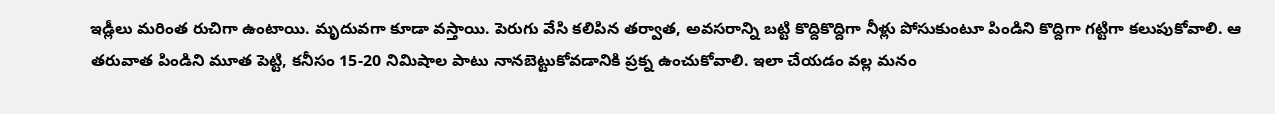ఇడ్లీలు మరింత రుచిగా ఉంటాయి. మృదువగా కూడా వస్తాయి. పెరుగు వేసి కలిపిన తర్వాత, అవసరాన్ని బట్టి కొద్దికొద్దిగా నీళ్లు పోసుకుంటూ పిండిని కొద్దిగా గట్టిగా కలుపుకోవాలి. ఆ తరువాత పిండిని మూత పెట్టి, కనీసం 15-20 నిమిషాల పాటు నానబెట్టుకోవడానికి ప్రక్న ఉంచుకోవాలి. ఇలా చేయడం వల్ల మనం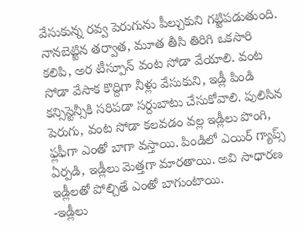వేసుకున్న రవ్వ పెరుగును పీల్చుకుని గట్టిపడుతుంది. నానబెట్టిన తర్వాత, మూత తీసి తిరిగి ఒకసారి కలిపి, అర టీస్పూన్ వంట సోడా వేయాలి. వంట సోడా వేసాక కొద్దిగా నీళ్లు వేసుకుని, ఇడ్లీ పిండి కన్సిస్టెన్సీకి సరిపడా సర్దుబాటు చేసుకోవాలి. పులిసిన పెరుగు, వంట సోడా కలవడం వల్ల ఇడ్లీలు పొంగి, ఫ్లఫీగా ఎంతో బాగా వస్తాయి. పిండిలో ఎయిర్ గ్యాప్స్ ఏర్పడి, ఇడ్లీలు మెత్తగా మారతాయి. అవి సాధారణ ఇడ్లీలతో పోల్చితే ఎంతో బాగుంటాయి.
-ఇడ్లీలు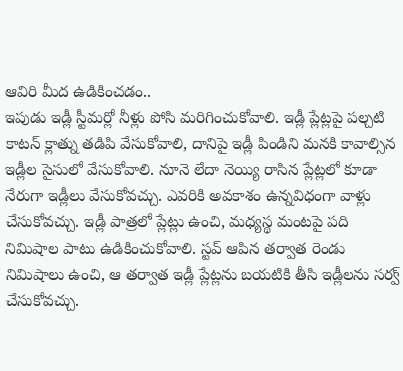ఆవిరి మీద ఉడికించడం..
ఇపుడు ఇడ్లీ స్టీమర్లో నీళ్లు పోసి మరిగించుకోవాలి. ఇడ్లీ ప్లేట్లపై పల్చటి కాటన్ క్లాత్ను తడిపి వేసుకోవాలి, దానిపై ఇడ్లీ పిండిని మనకి కావాల్సిన ఇడ్లీల సైసులో వేసుకోవాలి. నూనె లేదా నెయ్యి రాసిన ప్లేట్లలో కూడా నేరుగా ఇడ్లీలు వేసుకోవచ్చు. ఎవరికి అవకాశం ఉన్నవిధంగా వాళ్లు చేసుకోవచ్చు. ఇడ్లీ పాత్రలో ప్లేట్లు ఉంచి, మధ్యస్థ మంటపై పది నిమిషాల పాటు ఉడికించుకోవాలి. స్టవ్ ఆపిన తర్వాత రెండు నిమిషాలు ఉంచి, ఆ తర్వాత ఇడ్లీ ప్లేట్లను బయటికి తీసి ఇడ్లీలను సర్వ్ చేసుకోవచ్చు.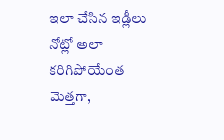ఇలా చేసిన ఇడ్లీలు నోట్లో అలా కరిగిపోయేంత మెత్తగా,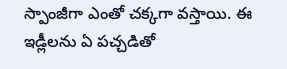స్పాంజీగా ఎంతో చక్కగా వస్తాయి. ఈ ఇడ్లీలను ఏ పచ్చడితో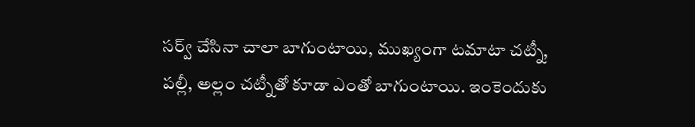సర్వ్ చేసినా చాలా బాగుంటాయి, ముఖ్యంగా టమాటా చట్నీ, పల్లీ, అల్లం చట్నీతో కూడా ఎంతో బాగుంటాయి. ఇంకెందుకు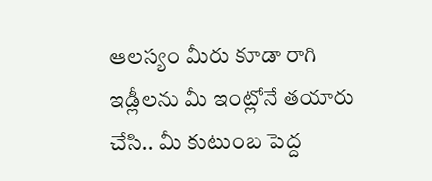ఆలస్యం మీరు కూడా రాగి ఇడ్లీలను మీ ఇంట్లోనే తయారు చేసి.. మీ కుటుంబ పెద్ద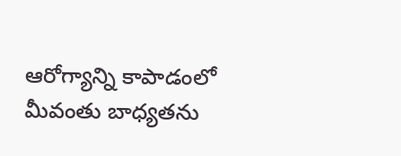ఆరోగ్యాన్ని కాపాడంలో మీవంతు బాధ్యతను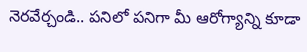నెరవేర్చండి.. పనిలో పనిగా మీ ఆరోగ్యాన్ని కూడా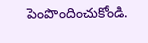పెంపొందించుకోండి.